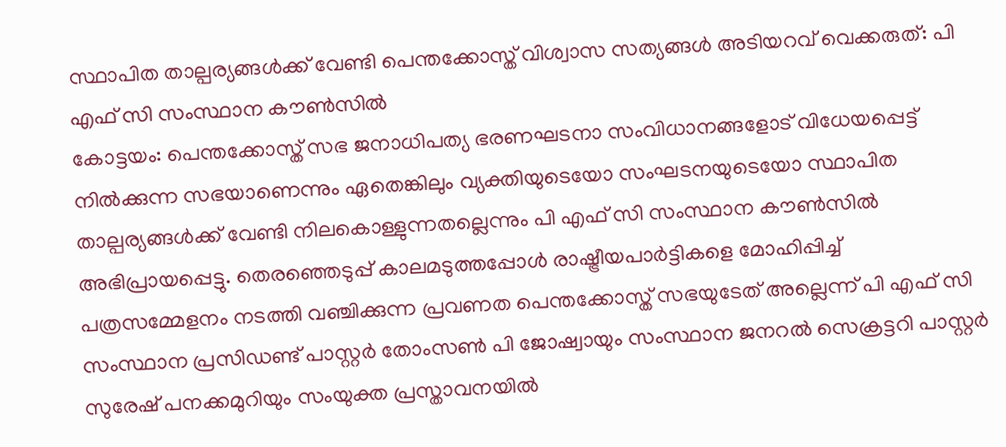സ്ഥാപിത താല്പര്യങ്ങൾക്ക് വേണ്ടി പെന്തക്കോസ്ത് വിശ്വാസ സത്യങ്ങൾ അടിയറവ് വെക്കരുത്: പി എഫ് സി സംസ്ഥാന കൗൺസിൽ
കോട്ടയം: പെന്തക്കോസ്ത് സഭ ജനാധിപത്യ ഭരണഘടനാ സംവിധാനങ്ങളോട് വിധേയപ്പെട്ട് നിൽക്കുന്ന സഭയാണെന്നും ഏതെങ്കിലും വ്യക്തിയുടെയോ സംഘടനയുടെയോ സ്ഥാപിത താല്പര്യങ്ങൾക്ക് വേണ്ടി നിലകൊള്ളുന്നതല്ലെന്നും പി എഫ് സി സംസ്ഥാന കൗൺസിൽ അഭിപ്രായപ്പെട്ടു. തെരഞ്ഞെടുപ്പ് കാലമടുത്തപ്പോൾ രാഷ്ട്രീയപാർട്ടികളെ മോഹിപ്പിച്ച് പത്രസമ്മേളനം നടത്തി വഞ്ചിക്കുന്ന പ്രവണത പെന്തക്കോസ്ത് സഭയുടേത് അല്ലെന്ന് പി എഫ് സി സംസ്ഥാന പ്രസിഡണ്ട് പാസ്റ്റർ തോംസൺ പി ജോഷ്വായും സംസ്ഥാന ജനറൽ സെക്രട്ടറി പാസ്റ്റർ സുരേഷ് പനക്കമുറിയും സംയുക്ത പ്രസ്താവനയിൽ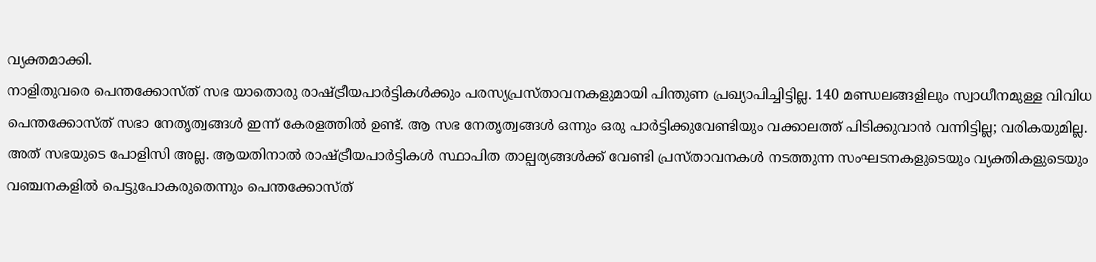വ്യക്തമാക്കി.
നാളിതുവരെ പെന്തക്കോസ്ത് സഭ യാതൊരു രാഷ്ട്രീയപാർട്ടികൾക്കും പരസ്യപ്രസ്താവനകളുമായി പിന്തുണ പ്രഖ്യാപിച്ചിട്ടില്ല. 140 മണ്ഡലങ്ങളിലും സ്വാധീനമുള്ള വിവിധ പെന്തക്കോസ്ത് സഭാ നേതൃത്വങ്ങൾ ഇന്ന് കേരളത്തിൽ ഉണ്ട്. ആ സഭ നേതൃത്വങ്ങൾ ഒന്നും ഒരു പാർട്ടിക്കുവേണ്ടിയും വക്കാലത്ത് പിടിക്കുവാൻ വന്നിട്ടില്ല; വരികയുമില്ല. അത് സഭയുടെ പോളിസി അല്ല. ആയതിനാൽ രാഷ്ട്രീയപാർട്ടികൾ സ്ഥാപിത താല്പര്യങ്ങൾക്ക് വേണ്ടി പ്രസ്താവനകൾ നടത്തുന്ന സംഘടനകളുടെയും വ്യക്തികളുടെയും വഞ്ചനകളിൽ പെട്ടുപോകരുതെന്നും പെന്തക്കോസ്ത്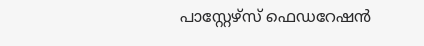പാസ്റ്റേഴ്സ് ഫെഡറേഷൻ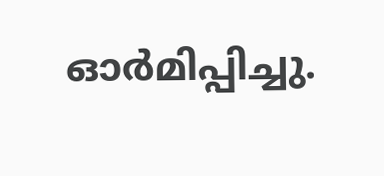ഓർമിപ്പിച്ചു.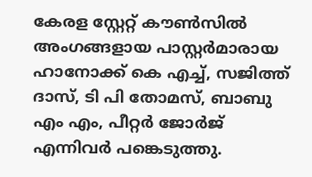കേരള സ്റ്റേറ്റ് കൗൺസിൽ അംഗങ്ങളായ പാസ്റ്റർമാരായ ഹാനോക്ക് കെ എച്ച്, സജിത്ത് ദാസ്, ടി പി തോമസ്, ബാബു എം എം, പീറ്റർ ജോർജ് എന്നിവർ പങ്കെടുത്തു.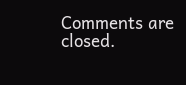Comments are closed.